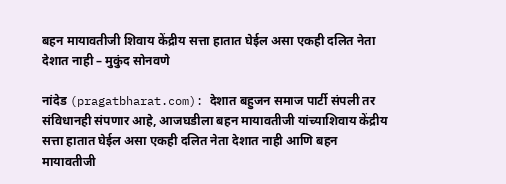बहन मायावतीजी शिवाय केंद्रीय सत्ता हातात घेईल असा एकही दलित नेता देशात नाही – मुकुंद सोनवणे

नांदेड (pragatbharat.com): देशात बहुजन समाज पार्टी संपली तर संविधानही संपणार आहे, आजघडीला बहन मायावतीजी यांच्याशिवाय केंद्रीय सत्ता हातात घेईल असा एकही दलित नेता देशात नाही आणि बहन मायावतीजी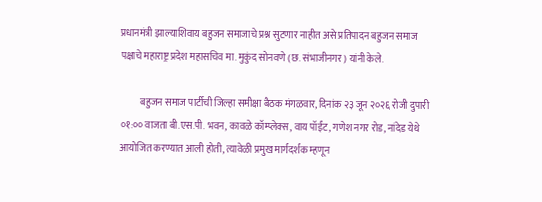प्रधानमंत्री झाल्याशिवाय बहुजन समाजाचे प्रश्न सुटणार नाहीत असे प्रतिपादन बहुजन समाज पक्षाचे महाराष्ट्र प्रदेश महासचिव मा. मुकुंद सोनवणे (छ. संभाजीनगर) यांनी केले.

          बहुजन समाज पार्टीची जिल्हा समीक्षा बैठक मंगळवार, दिनांक २३ जून २०२६ रोजी दुपारी ०१:०० वाजता बी.एस.पी. भवन, कावळे कॉम्प्लेक्स, वाय पॉईंट, गणेश नगर रोड, नांदेड येथे आयोजित करण्यात आली होती, त्यावेळी प्रमुख मार्गदर्शक म्हणून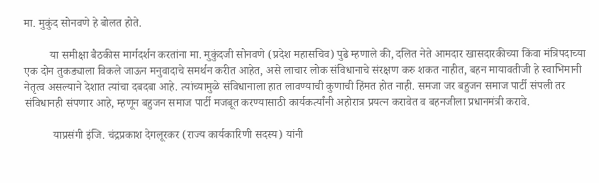मा. मुकुंद सोनवणे हे बोलत होते.

         या समीक्षा बैठकीस मार्गदर्शन करतांना मा. मुकुंदजी सोनवणे (प्रदेश महासचिव) पुढे म्हणाले की, दलित नेते आमदार खासदारकीच्या किंवा मंत्रिपदाच्या एक दोन तुकड्याला विकले जाऊन मनुवादाचे समर्थन करीत आहेत, असे लाचार लोक संविधानाचे संरक्षण करु शकत नाहीत, बहन मायावतीजी हे स्वाभिमानी नेतृत्व असल्याने देशात त्यांचा दबदबा आहे. त्यांच्यामुळे संविधानाला हात लावण्याची कुणाची हिंमत होत नाही. समजा जर बहुजन समाज पार्टी संपली तर संविधानही संपणार आहे, म्हणून बहुजन समाज पार्टी मजबूत करण्यासाठी कार्यकर्त्यांनी अहोरात्र प्रयत्न करावेत व बहनजीला प्रधानमंत्री करावे.

          याप्रसंगी इंजि. चंद्रप्रकाश देगलूरकर (राज्य कार्यकारिणी सदस्य) यांनी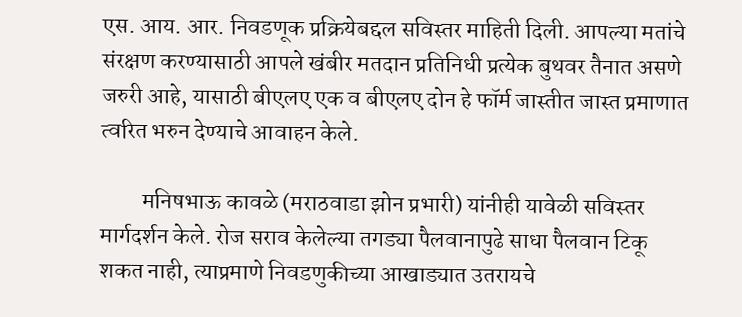एस. आय. आर. निवडणूक प्रक्रियेबद्दल सविस्तर माहिती दिली. आपल्या मतांचे संरक्षण करण्यासाठी आपले खंबीर मतदान प्रतिनिधी प्रत्येक बुथवर तैनात असणे जरुरी आहे, यासाठी बीएलए एक व बीएलए दोन हे फॉर्म जास्तीत जास्त प्रमाणात त्वरित भरुन देण्याचे आवाहन केले.

         मनिषभाऊ कावळे (मराठवाडा झोन प्रभारी) यांनीही यावेळी सविस्तर मार्गदर्शन केले. रोज सराव केलेल्या तगड्या पैलवानापुढे साधा पैलवान टिकू शकत नाही, त्याप्रमाणे निवडणुकीच्या आखाड्यात उतरायचे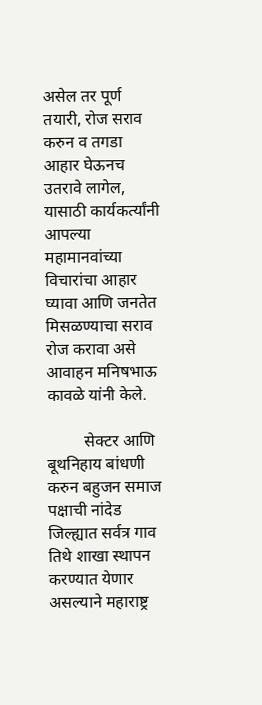असेल तर पूर्ण तयारी, रोज सराव करुन व तगडा आहार घेऊनच उतरावे लागेल, यासाठी कार्यकर्त्यांनी आपल्या महामानवांच्या विचारांचा आहार घ्यावा आणि जनतेत मिसळण्याचा सराव रोज करावा असे आवाहन मनिषभाऊ कावळे यांनी केले.

         सेक्टर आणि बूथनिहाय बांधणी करुन बहुजन समाज पक्षाची नांदेड जिल्ह्यात सर्वत्र गाव तिथे शाखा स्थापन करण्यात येणार असल्याने महाराष्ट्र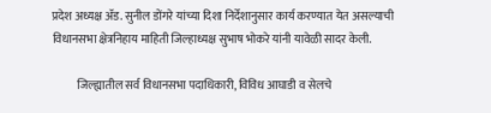प्रदेश अध्यक्ष ॲड. सुनील डोंगरे यांच्या दिशा निर्देशानुसार कार्य करण्यात येत असल्याची विधानसभा क्षेत्रनिहाय माहिती जिल्हाध्यक्ष सुभाष भोकरे यांनी यावेळी सादर केली.

           जिल्ह्यातील सर्व विधानसभा पदाधिकारी, विविध आघाडी व सेलचे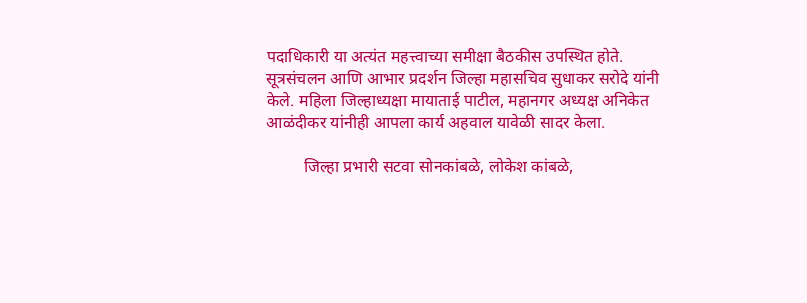पदाधिकारी या अत्यंत महत्त्वाच्या समीक्षा बैठकीस उपस्थित होते. सूत्रसंचलन आणि आभार प्रदर्शन जिल्हा महासचिव सुधाकर सरोदे यांनी केले. महिला जिल्हाध्यक्षा मायाताई पाटील, महानगर अध्यक्ष अनिकेत आळंदीकर यांनीही आपला कार्य अहवाल यावेळी सादर केला.

         जिल्हा प्रभारी सटवा सोनकांबळे, लोकेश कांबळे,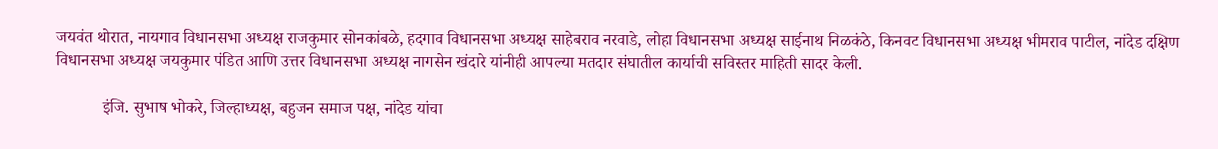जयवंत थोरात, नायगाव विधानसभा अध्यक्ष राजकुमार सोनकांबळे, हदगाव विधानसभा अध्यक्ष साहेबराव नरवाडे, लोहा विधानसभा अध्यक्ष साईनाथ निळकंठे, किनवट विधानसभा अध्यक्ष भीमराव पाटील, नांदेड दक्षिण विधानसभा अध्यक्ष जयकुमार पंडित आणि उत्तर विधानसभा अध्यक्ष नागसेन खंदारे यांनीही आपल्या मतदार संघातील कार्याची सविस्तर माहिती सादर केली.

           इंजि. सुभाष भोकरे, जिल्हाध्यक्ष, बहुजन समाज पक्ष, नांदेड यांचा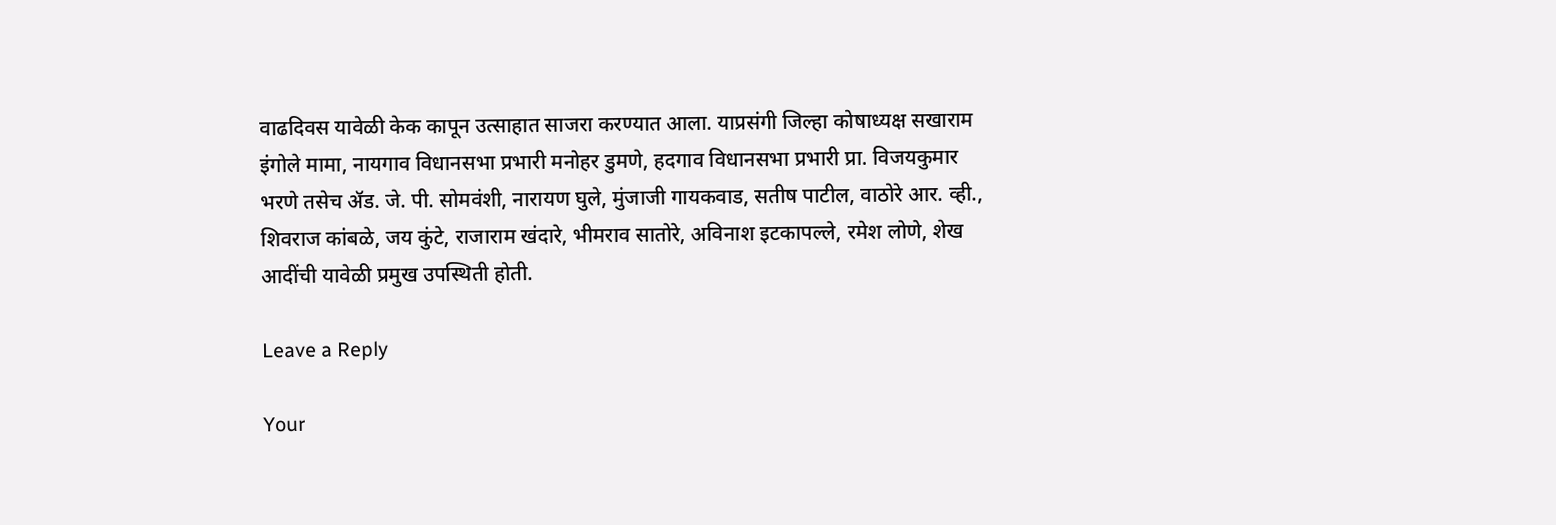वाढदिवस यावेळी केक कापून उत्साहात साजरा करण्यात आला. याप्रसंगी जिल्हा कोषाध्यक्ष सखाराम इंगोले मामा, नायगाव विधानसभा प्रभारी मनोहर डुमणे, हदगाव विधानसभा प्रभारी प्रा. विजयकुमार भरणे तसेच ॲड. जे. पी. सोमवंशी, नारायण घुले, मुंजाजी गायकवाड, सतीष पाटील, वाठोरे आर. व्ही., शिवराज कांबळे, जय कुंटे, राजाराम खंदारे, भीमराव सातोरे, अविनाश इटकापल्ले, रमेश लोणे, शेख आदींची यावेळी प्रमुख उपस्थिती होती.

Leave a Reply

Your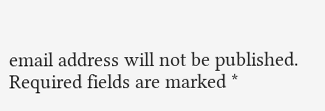email address will not be published. Required fields are marked *